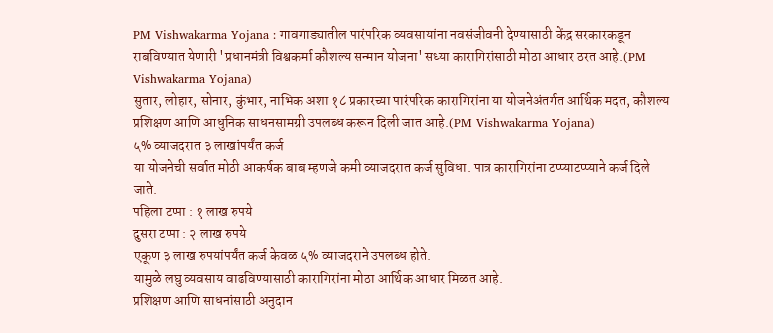PM Vishwakarma Yojana : गावगाड्यातील पारंपरिक व्यवसायांना नवसंजीवनी देण्यासाठी केंद्र सरकारकडून राबविण्यात येणारी 'प्रधानमंत्री विश्वकर्मा कौशल्य सन्मान योजना' सध्या कारागिरांसाठी मोठा आधार ठरत आहे.(PM Vishwakarma Yojana)
सुतार, लोहार, सोनार, कुंभार, नाभिक अशा १८ प्रकारच्या पारंपरिक कारागिरांना या योजनेअंतर्गत आर्थिक मदत, कौशल्य प्रशिक्षण आणि आधुनिक साधनसामग्री उपलब्ध करून दिली जात आहे.(PM Vishwakarma Yojana)
५% व्याजदरात ३ लाखांपर्यंत कर्ज
या योजनेची सर्वात मोठी आकर्षक बाब म्हणजे कमी व्याजदरात कर्ज सुविधा. पात्र कारागिरांना टप्प्याटप्प्याने कर्ज दिले जाते.
पहिला टप्पा : १ लाख रुपये
दुसरा टप्पा : २ लाख रुपये
एकूण ३ लाख रुपयांपर्यंत कर्ज केवळ ५% व्याजदराने उपलब्ध होते.
यामुळे लघु व्यवसाय वाढविण्यासाठी कारागिरांना मोठा आर्थिक आधार मिळत आहे.
प्रशिक्षण आणि साधनांसाठी अनुदान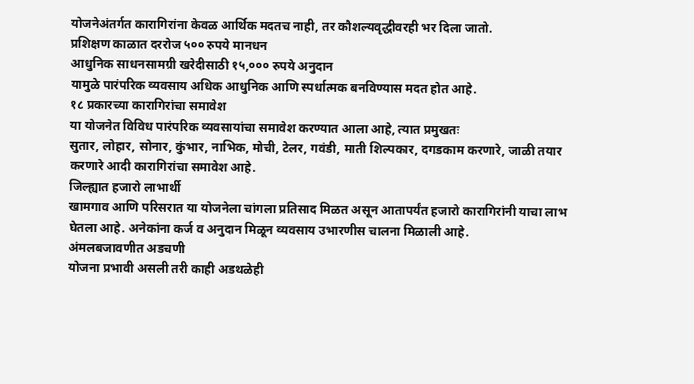योजनेअंतर्गत कारागिरांना केवळ आर्थिक मदतच नाही, तर कौशल्यवृद्धीवरही भर दिला जातो.
प्रशिक्षण काळात दररोज ५०० रुपये मानधन
आधुनिक साधनसामग्री खरेदीसाठी १५,००० रुपये अनुदान
यामुळे पारंपरिक व्यवसाय अधिक आधुनिक आणि स्पर्धात्मक बनविण्यास मदत होत आहे.
१८ प्रकारच्या कारागिरांचा समावेश
या योजनेत विविध पारंपरिक व्यवसायांचा समावेश करण्यात आला आहे, त्यात प्रमुखतः
सुतार, लोहार, सोनार, कुंभार, नाभिक, मोची, टेलर, गवंडी, माती शिल्पकार, दगडकाम करणारे, जाळी तयार करणारे आदी कारागिरांचा समावेश आहे.
जिल्ह्यात हजारो लाभार्थी
खामगाव आणि परिसरात या योजनेला चांगला प्रतिसाद मिळत असून आतापर्यंत हजारो कारागिरांनी याचा लाभ घेतला आहे. अनेकांना कर्ज व अनुदान मिळून व्यवसाय उभारणीस चालना मिळाली आहे.
अंमलबजावणीत अडचणी
योजना प्रभावी असली तरी काही अडथळेही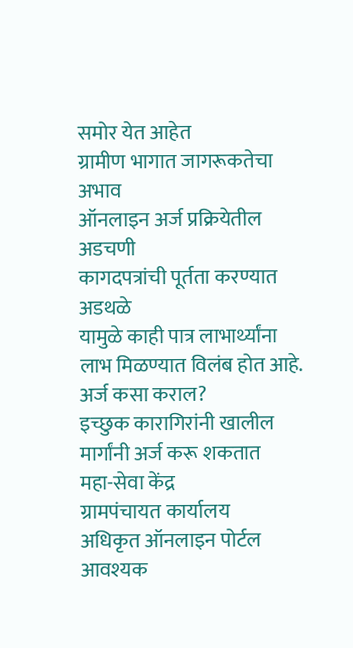समोर येत आहेत
ग्रामीण भागात जागरूकतेचा अभाव
ऑनलाइन अर्ज प्रक्रियेतील अडचणी
कागदपत्रांची पूर्तता करण्यात अडथळे
यामुळे काही पात्र लाभार्थ्यांना लाभ मिळण्यात विलंब होत आहे.
अर्ज कसा कराल?
इच्छुक कारागिरांनी खालील मार्गांनी अर्ज करू शकतात
महा-सेवा केंद्र
ग्रामपंचायत कार्यालय
अधिकृत ऑनलाइन पोर्टल
आवश्यक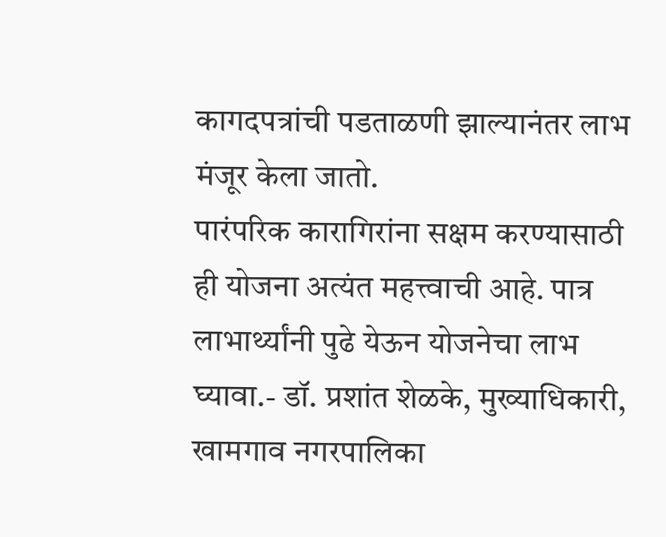कागदपत्रांची पडताळणी झाल्यानंतर लाभ मंजूर केला जातो.
पारंपरिक कारागिरांना सक्षम करण्यासाठी ही योजना अत्यंत महत्त्वाची आहे. पात्र लाभार्थ्यांनी पुढे येऊन योजनेचा लाभ घ्यावा.- डॉ. प्रशांत शेळके, मुख्याधिकारी, खामगाव नगरपालिका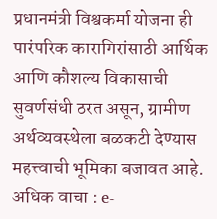प्रधानमंत्री विश्वकर्मा योजना ही पारंपरिक कारागिरांसाठी आर्थिक आणि कौशल्य विकासाची सुवर्णसंधी ठरत असून, ग्रामीण अर्थव्यवस्थेला बळकटी देण्यास महत्त्वाची भूमिका बजावत आहे.
अधिक वाचा : e-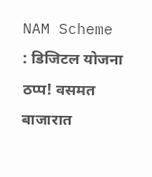NAM Scheme : डिजिटल योजना ठप्प! वसमत बाजारात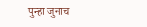पुन्हा जुनाच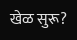खेळ सुरू?